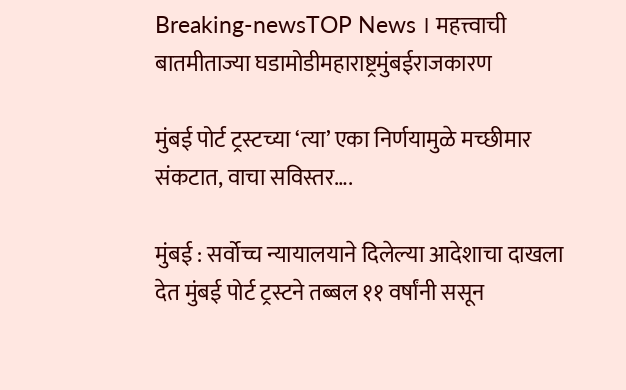Breaking-newsTOP News । महत्त्वाची बातमीताज्या घडामोडीमहाराष्ट्रमुंबईराजकारण

मुंबई पोर्ट ट्रस्टच्या ‘त्या’ एका निर्णयामुळे मच्छीमार संकटात, वाचा सविस्तर….

मुंबई : सर्वोच्च न्यायालयाने दिलेल्या आदेशाचा दाखला देत मुंबई पोर्ट ट्रस्टने तब्बल ११ वर्षांनी ससून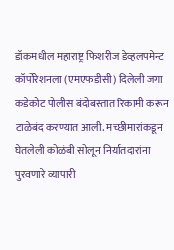डॉकमधील महाराष्ट्र फिशरीज डेव्हलपमेन्ट कॉर्पोरेशनला (एमएफडीसी) दिलेली जगा कडेकोट पोलीस बंदोबस्तात रिकामी करून टाळेबंद करण्यात आली. मच्छीमारांकडून घेतलेली कोळंबी सोलून निर्यातदारांना पुरवणारे व्यापारी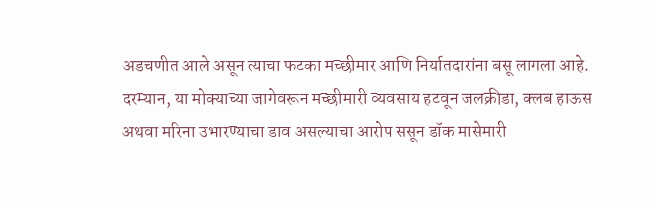अडचणीत आले असून त्याचा फटका मच्छीमार आणि निर्यातदारांना बसू लागला आहे. दरम्यान, या मोक्याच्या जागेवरून मच्छीमारी व्यवसाय हटवून जलक्रीडा, क्लब हाऊस अथवा मरिना उभारण्याचा डाव असल्याचा आरोप ससून डॉक मासेमारी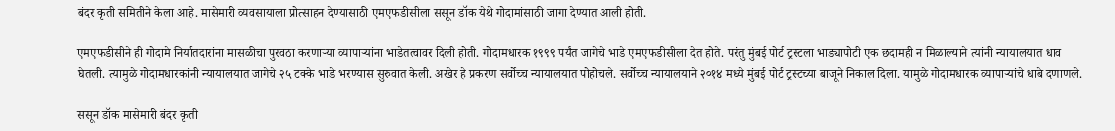बंदर कृती समितीने केला आहे. मासेमारी व्यवसायाला प्रोत्साहन देण्यासाठी एमएफडीसीला ससून डॉक येथे गोदामांसाठी जागा देण्यात आली होती.

एमएफडीसीने ही गोदामे निर्यातदारांना मासळीचा पुरवठा करणाऱ्या व्यापाऱ्यांना भाडेतत्वावर दिली होती. गोदामधारक १९९९ पर्यंत जागेचे भाडे एमएफडीसीला देत होते. परंतु मुंबई पोर्ट ट्रस्टला भाड्यापोटी एक छदामही न मिळाल्याने त्यांनी न्यायालयात धाव घेतली. त्यामुळे गोदामधारकांनी न्यायालयात जागेचे २५ टक्के भाडे भरण्यास सुरुवात केली. अखेर हे प्रकरण सर्वोच्च न्यायालयात पोहोचले. सर्वोच्च न्यायालयाने २०१४ मध्ये मुंबई पोर्ट ट्रस्टच्या बाजूने निकाल दिला. यामुळे गोदामधारक व्यापाऱ्यांचे धाबे दणाणले.

ससून डॉक मासेमारी बंदर कृती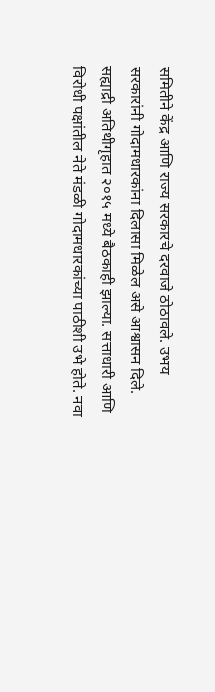समितीने केंद्र आणि राज्य सरकारचे दरवाजे ठोठावले. उभय सरकारांनी गोदामधारकांना दिलासा मिळेल असे आश्वासन दिले. सह्याद्री अतिथीगृहात २०१५ मध्ये बैठकाही झाल्या. सत्ताधारी आणि विरोधी पक्षांतील नेते मंडळी गोदामधारकांच्या पाठीशी उभे होते. नवा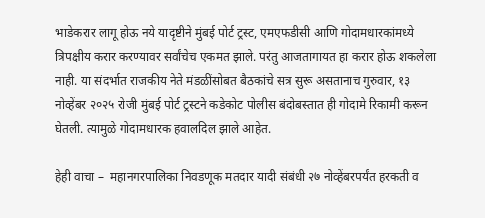भाडेकरार लागू होऊ नये यादृष्टीने मुंबई पोर्ट ट्रस्ट, एमएफडीसी आणि गोदामधारकांमध्ये त्रिपक्षीय करार करण्यावर सर्वांचेच एकमत झाले. परंतु आजतागायत हा करार होऊ शकलेला नाही. या संदर्भात राजकीय नेते मंडळींसोबत बैठकांचे सत्र सुरू असतानाच गुरुवार, १३ नोव्हेंबर २०२५ रोजी मुंबई पोर्ट ट्रस्टने कडेकोट पोलीस बंदोबस्तात ही गोदामे रिकामी करून घेतली. त्यामुळे गोदामधारक हवालदिल झाले आहेत.

हेही वाचा –  महानगरपालिका निवडणूक मतदार यादी संबंधी २७ नोव्हेंबरपर्यंत हरकती व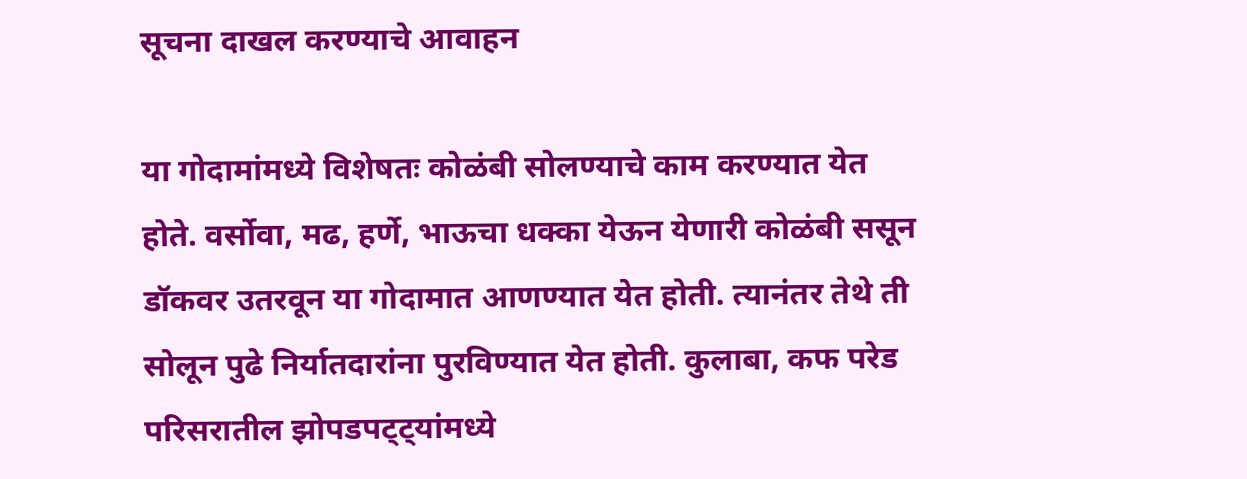सूचना दाखल करण्याचे आवाहन

या गोदामांमध्ये विशेषतः कोळंबी सोलण्याचे काम करण्यात येत होते. वर्सोवा, मढ, हर्णे, भाऊचा धक्का येऊन येणारी कोळंबी ससून डॉकवर उतरवून या गोदामात आणण्यात येत होती. त्यानंतर तेथे ती सोलून पुढे निर्यातदारांना पुरविण्यात येत होती. कुलाबा, कफ परेड परिसरातील झोपडपट्ट्यांमध्ये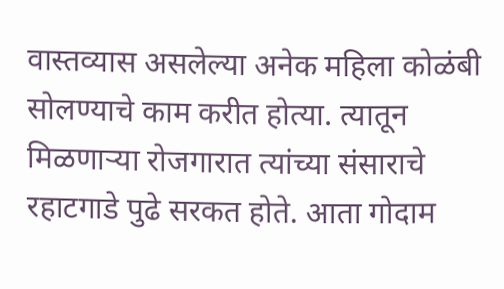वास्तव्यास असलेल्या अनेक महिला कोळंबी सोलण्याचे काम करीत होत्या. त्यातून मिळणाऱ्या रोजगारात त्यांच्या संसाराचे रहाटगाडे पुढे सरकत होते. आता गोदाम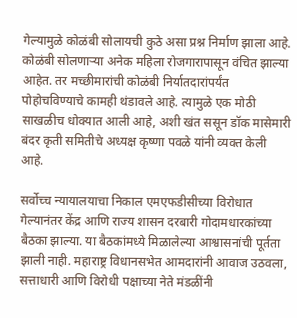गेल्यामुळे कोळंबी सोलायची कुठे असा प्रश्न निर्माण झाला आहे. कोळंबी सोलणाऱ्या अनेक महिला रोजगारापासून वंचित झाल्या आहेत. तर मच्छीमारांची कोळंबी निर्यातदारांपर्यंत पोहोचविण्याचे कामही थंडावले आहे. त्यामुळे एक मोठी साखळीच धोक्यात आली आहे, अशी खंत ससून डॉक मासेमारी बंदर कृती समितीचे अध्यक्ष कृष्णा पवळे यांनी व्यक्त केली आहे.

सर्वोच्च न्यायालयाचा निकाल एमएफडीसीच्या विरोधात गेल्यानंतर केंद्र आणि राज्य शासन दरबारी गोदामधारकांच्या बैठका झाल्या. या बैठकांमध्ये मिळालेल्या आश्वासनांची पूर्तता झाली नाही. महाराष्ट्र विधानसभेत आमदारांनी आवाज उठवला, सत्ताधारी आणि विरोधी पक्षाच्या नेते मंडळींनी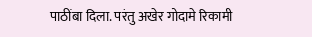पाठींबा दिला. परंतु अखेर गोदामे रिकामी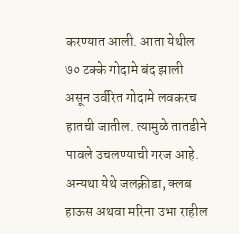करण्यात आली. आता येथील ७० टक्के गोदामे बंद झाली असून उर्वरित गोदामे लवकरच हातची जातील. त्यामुळे तातडीने पावले उचलण्याची गरज आहे. अन्यथा येथे जलक्रीडा, क्लब हाऊस अथवा मरिना उभा राहील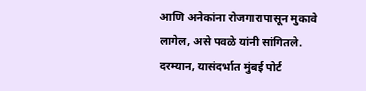आणि अनेकांना रोजगारापासून मुकावे लागेल, असे पवळे यांनी सांगितले. दरम्यान, यासंदर्भात मुंबई पोर्ट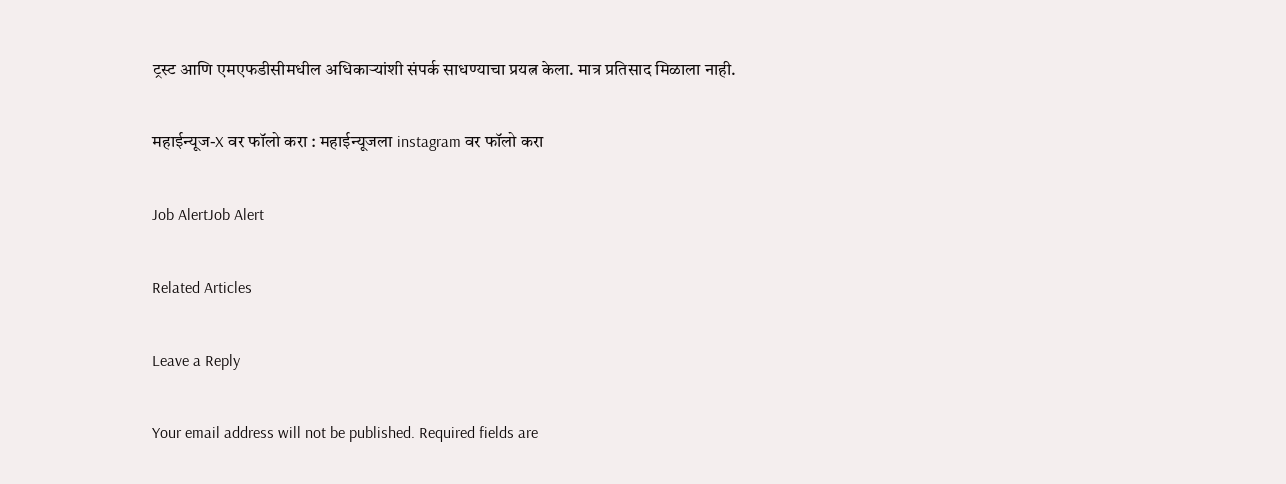ट्रस्ट आणि एमएफडीसीमधील अधिकाऱ्यांशी संपर्क साधण्याचा प्रयत्न केला. मात्र प्रतिसाद मिळाला नाही.

महाईन्यूज-X वर फॉलो करा : महाईन्यूजला instagram वर फॉलो करा

Job AlertJob Alert

Related Articles

Leave a Reply

Your email address will not be published. Required fields are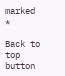marked *

Back to top button